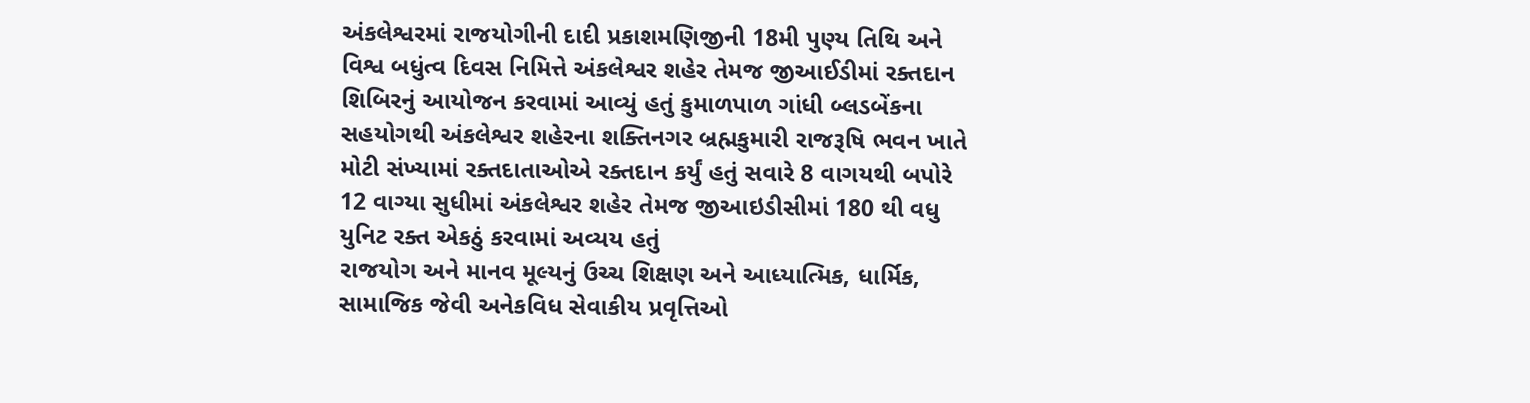અંકલેશ્વરમાં રાજયોગીની દાદી પ્રકાશમણિજીની 18મી પુણ્ય તિથિ અને વિશ્વ બધુંત્વ દિવસ નિમિત્તે અંકલેશ્વર શહેર તેમજ જીઆઈડીમાં રક્તદાન શિબિરનું આયોજન કરવામાં આવ્યું હતું કુમાળપાળ ગાંધી બ્લડબેંકના સહયોગથી અંકલેશ્વર શહેરના શક્તિનગર બ્રહ્મકુમારી રાજરૂષિ ભવન ખાતે મોટી સંખ્યામાં રક્તદાતાઓએ રક્તદાન કર્યું હતું સવારે 8 વાગયથી બપોરે 12 વાગ્યા સુધીમાં અંકલેશ્વર શહેર તેમજ જીઆઇડીસીમાં 180 થી વધુ યુનિટ રક્ત એકઠું કરવામાં અવ્યય હતું
રાજયોગ અને માનવ મૂલ્યનું ઉચ્ચ શિક્ષણ અને આધ્યાત્મિક, ધાર્મિક, સામાજિક જેવી અનેકવિધ સેવાકીય પ્રવૃત્તિઓ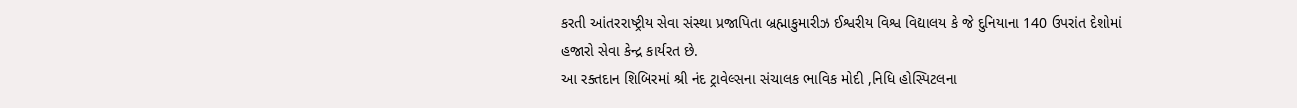કરતી આંતરરાષ્ટ્રીય સેવા સંસ્થા પ્રજાપિતા બ્રહ્માકુમારીઝ ઈશ્વરીય વિશ્વ વિદ્યાલય કે જે દુનિયાના 140 ઉપરાંત દેશોમાં હજારો સેવા કેન્દ્ર કાર્યરત છે.
આ રક્તદાન શિબિરમાં શ્રી નંદ ટ્રાવેલ્સના સંચાલક ભાવિક મોદી ,નિધિ હોસ્પિટલના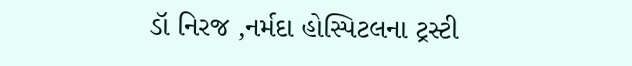ડૉ નિરજ ,નર્મદા હોસ્પિટલના ટ્રસ્ટી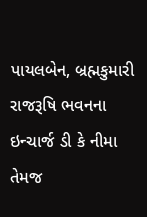પાયલબેન, બ્રહ્મકુમારી રાજરૂષિ ભવનના ઇન્ચાર્જ ડી કે નીમા તેમજ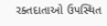રક્તદાતાઓ ઉપસ્થિત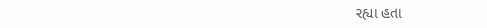રહ્યા હતા